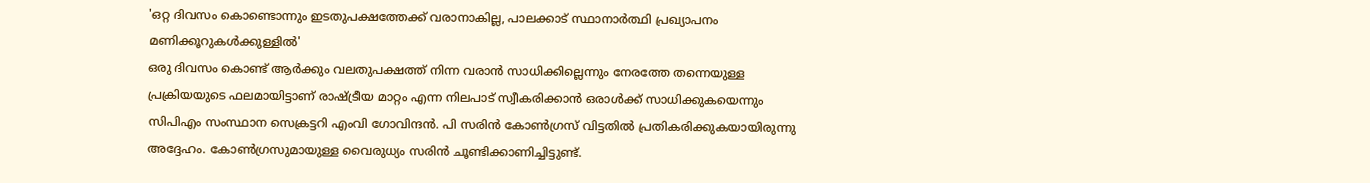'ഒറ്റ ദിവസം കൊണ്ടൊന്നും ഇടതുപക്ഷത്തേക്ക് വരാനാകില്ല, പാലക്കാട് സ്ഥാനാർത്ഥി പ്രഖ്യാപനം മണിക്കൂറുകൾക്കുള്ളിൽ'
ഒരു ദിവസം കൊണ്ട് ആർക്കും വലതുപക്ഷത്ത് നിന്ന വരാൻ സാധിക്കില്ലെന്നും നേരത്തേ തന്നെയുള്ള പ്രക്രിയയുടെ ഫലമായിട്ടാണ് രാഷ്ട്രീയ മാറ്റം എന്ന നിലപാട് സ്വീകരിക്കാൻ ഒരാൾക്ക് സാധിക്കുകയെന്നും സിപിഎം സംസ്ഥാന സെക്രട്ടറി എംവി ഗോവിന്ദൻ. പി സരിൻ കോൺഗ്രസ് വിട്ടതിൽ പ്രതികരിക്കുകയായിരുന്നു അദ്ദേഹം. കോൺഗ്രസുമായുള്ള വൈരുധ്യം സരിൻ ചൂണ്ടിക്കാണിച്ചിട്ടുണ്ട്.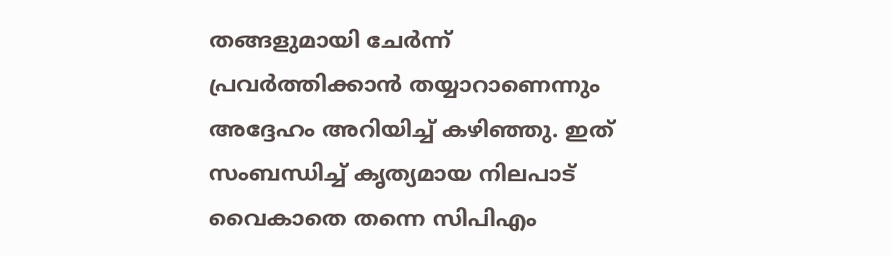തങ്ങളുമായി ചേർന്ന് പ്രവർത്തിക്കാൻ തയ്യാറാണെന്നും അദ്ദേഹം അറിയിച്ച് കഴിഞ്ഞു. ഇത് സംബന്ധിച്ച് കൃത്യമായ നിലപാട് വൈകാതെ തന്നെ സിപിഎം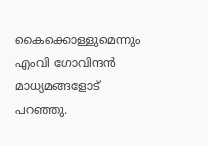കൈക്കൊള്ളുമെന്നും എംവി ഗോവിന്ദൻ മാധ്യമങ്ങളോട് പറഞ്ഞു.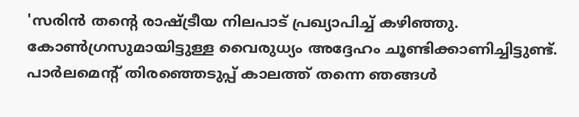'സരിൻ തന്റെ രാഷ്ട്രീയ നിലപാട് പ്രഖ്യാപിച്ച് കഴിഞ്ഞു. കോൺഗ്രസുമായിട്ടുള്ള വൈരുധ്യം അദ്ദേഹം ചൂണ്ടിക്കാണിച്ചിട്ടുണ്ട്. പാർലമെന്റ് തിരഞ്ഞെടുപ്പ് കാലത്ത് തന്നെ ഞങ്ങൾ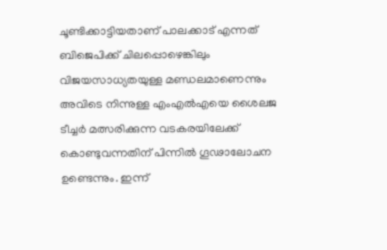ചൂണ്ടിക്കാട്ടിയതാണ് പാലക്കാട് എന്നത് ബിജെപിക്ക് ചിലപ്പൊഴെങ്കിലും വിജയസാധ്യതയുള്ള മണ്ഡലമാണെന്നും അവിടെ നിന്നുള്ള എംഎൽഎയെ ശൈലജ ടീച്ചർ മത്സരിക്കുന്ന വടകരയിലേക്ക് കൊണ്ടുവന്നതിന് പിന്നിൽ ഗൂഢാലോചന ഉണ്ടെന്നും. ഇന്ന്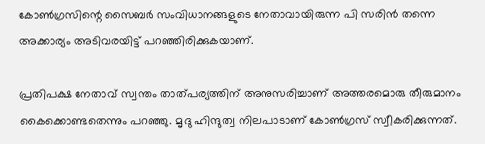കോൺഗ്രസിന്റെ സൈബർ സംവിധാനങ്ങളുടെ നേതാവായിരുന്ന പി സരിൻ തന്നെ അക്കാര്യം അടിവരയിട്ട് പറഞ്ഞിരിക്കുകയാണ്.

പ്രതിപക്ഷ നേതാവ് സ്വന്തം താത്പര്യത്തിന് അനുസരിച്ചാണ് അത്തരമൊരു തീരുമാനം കൈക്കൊണ്ടതെന്നും പറഞ്ഞു. മൃദു ഹിന്ദുത്വ നിലപാടാണ് കോൺഗ്രസ് സ്വീകരിക്കുന്നത്.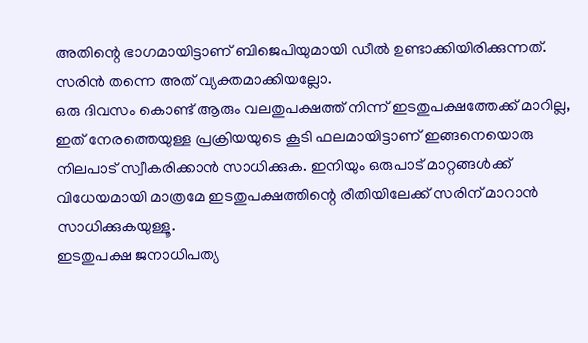അതിന്റെ ഭാഗമായിട്ടാണ് ബിജെപിയുമായി ഡീൽ ഉണ്ടാക്കിയിരിക്കുന്നത്. സരിൻ തന്നെ അത് വ്യക്തമാക്കിയല്ലോ.
ഒരു ദിവസം കൊണ്ട് ആരും വലതുപക്ഷത്ത് നിന്ന് ഇടതുപക്ഷത്തേക്ക് മാറില്ല, ഇത് നേരത്തെയുള്ള പ്രക്രിയയുടെ കൂടി ഫലമായിട്ടാണ് ഇങ്ങനെയൊരു നിലപാട് സ്വീകരിക്കാൻ സാധിക്കുക. ഇനിയും ഒരുപാട് മാറ്റങ്ങൾക്ക് വിധേയമായി മാത്രമേ ഇടതുപക്ഷത്തിന്റെ രീതിയിലേക്ക് സരിന് മാറാൻ സാധിക്കുകയുള്ളൂ.
ഇടതുപക്ഷ ജനാധിപത്യ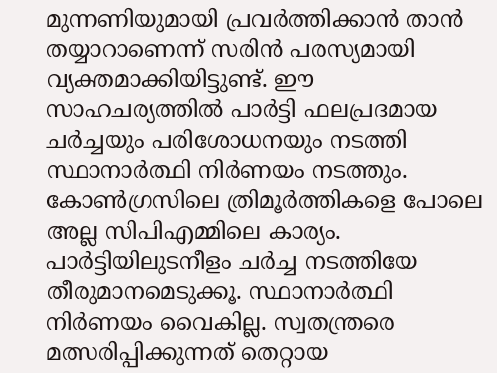മുന്നണിയുമായി പ്രവർത്തിക്കാൻ താൻ തയ്യാറാണെന്ന് സരിൻ പരസ്യമായി വ്യക്തമാക്കിയിട്ടുണ്ട്. ഈ സാഹചര്യത്തിൽ പാർട്ടി ഫലപ്രദമായ ചർച്ചയും പരിശോധനയും നടത്തി സ്ഥാനാർത്ഥി നിർണയം നടത്തും. കോൺഗ്രസിലെ ത്രിമൂർത്തികളെ പോലെ അല്ല സിപിഎമ്മിലെ കാര്യം. പാർട്ടിയിലുടനീളം ചർച്ച നടത്തിയേ തീരുമാനമെടുക്കൂ. സ്ഥാനാർത്ഥി നിർണയം വൈകില്ല. സ്വതന്ത്രരെ മത്സരിപ്പിക്കുന്നത് തെറ്റായ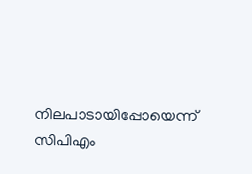നിലപാടായിപ്പോയെന്ന് സിപിഎം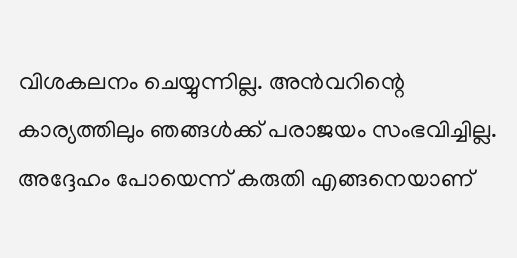വിശകലനം ചെയ്യുന്നില്ല. അൻവറിന്റെ കാര്യത്തിലും ഞങ്ങൾക്ക് പരാജയം സംഭവിച്ചില്ല. അദ്ദേഹം പോയെന്ന് കരുതി എങ്ങനെയാണ്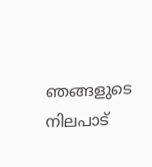ഞങ്ങളുടെ നിലപാട്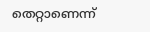തെറ്റാണെന്ന്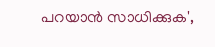പറയാൻ സാധിക്കുക',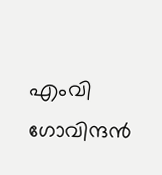എംവി ഗോവിന്ദൻ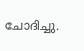ചോദിച്ചു.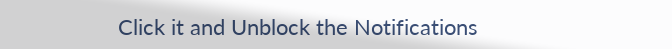Click it and Unblock the Notifications